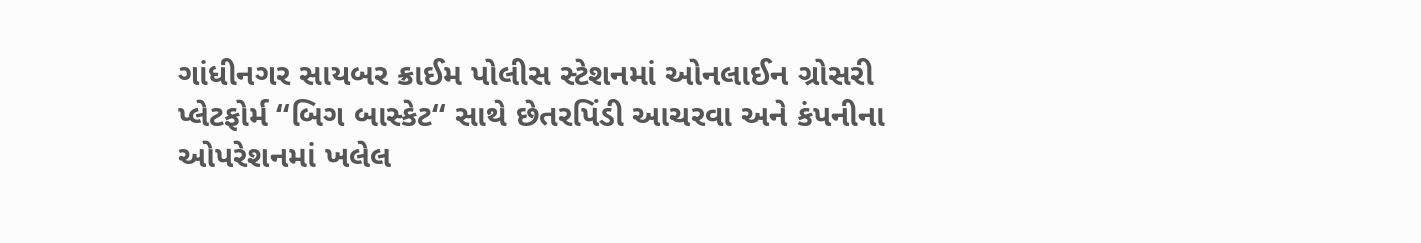ગાંધીનગર સાયબર ક્રાઈમ પોલીસ સ્ટેશનમાં ઓનલાઈન ગ્રોસરી પ્લેટફોર્મ ‘‘બિગ બાસ્કેટ‘‘ સાથે છેતરપિંડી આચરવા અને કંપનીના ઓપરેશનમાં ખલેલ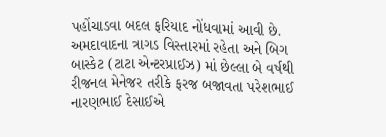પહોંચાડવા બદલ ફરિયાદ નોંધવામાં આવી છે. અમદાવાદના ત્રાગડ વિસ્તારમાં રહેતા અને બિગ બાસ્કેટ (ટાટા એન્ટરપ્રાઈઝ) માં છેલ્લા બે વર્ષથી રીજનલ મેનેજર તરીકે ફરજ બજાવતા પરેશભાઈ નારણભાઈ દેસાઈએ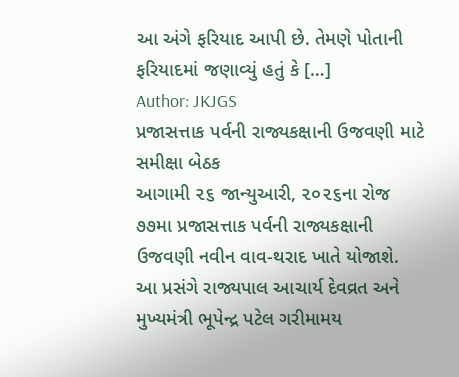આ અંગે ફરિયાદ આપી છે. તેમણે પોતાની ફરિયાદમાં જણાવ્યું હતું કે […]
Author: JKJGS
પ્રજાસત્તાક પર્વની રાજ્યકક્ષાની ઉજવણી માટે સમીક્ષા બેઠક
આગામી ૨૬ જાન્યુઆરી, ૨૦૨૬ના રોજ ૭૭મા પ્રજાસત્તાક પર્વની રાજ્યકક્ષાની ઉજવણી નવીન વાવ-થરાદ ખાતે યોજાશે. આ પ્રસંગે રાજ્યપાલ આચાર્ય દેવવ્રત અને મુખ્યમંત્રી ભૂપેન્દ્ર પટેલ ગરીમામય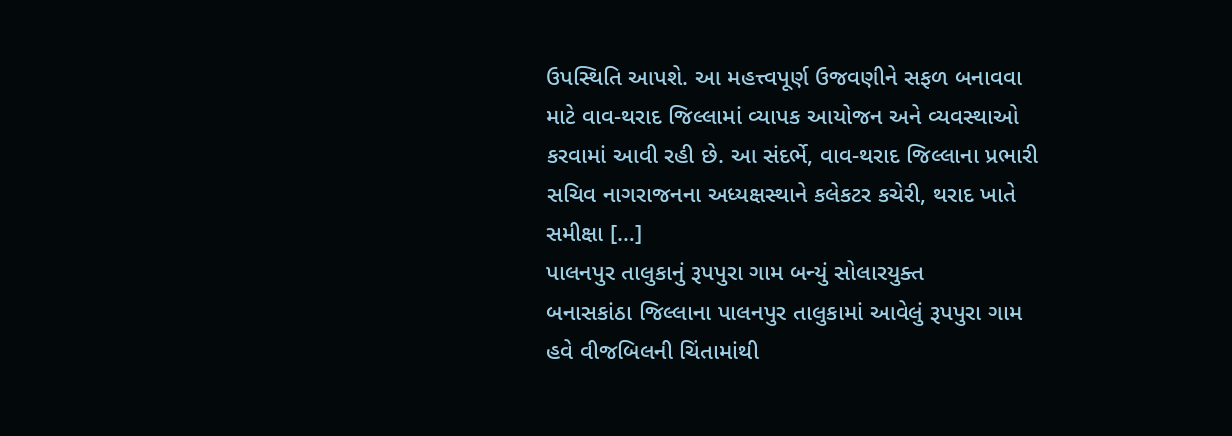ઉપસ્થિતિ આપશે. આ મહત્ત્વપૂર્ણ ઉજવણીને સફળ બનાવવા માટે વાવ-થરાદ જિલ્લામાં વ્યાપક આયોજન અને વ્યવસ્થાઓ કરવામાં આવી રહી છે. આ સંદર્ભે, વાવ-થરાદ જિલ્લાના પ્રભારી સચિવ નાગરાજનના અધ્યક્ષસ્થાને કલેકટર કચેરી, થરાદ ખાતે સમીક્ષા […]
પાલનપુર તાલુકાનું રૂપપુરા ગામ બન્યું સોલારયુક્ત
બનાસકાંઠા જિલ્લાના પાલનપુર તાલુકામાં આવેલું રૂપપુરા ગામ હવે વીજબિલની ચિંતામાંથી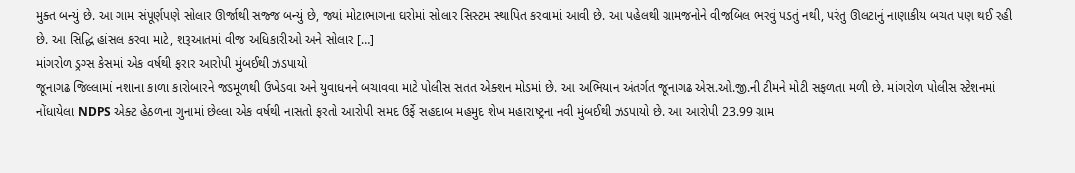મુક્ત બન્યું છે. આ ગામ સંપૂર્ણપણે સોલાર ઊર્જાથી સજ્જ બન્યું છે, જ્યાં મોટાભાગના ઘરોમાં સોલાર સિસ્ટમ સ્થાપિત કરવામાં આવી છે. આ પહેલથી ગ્રામજનોને વીજબિલ ભરવું પડતું નથી, પરંતુ ઊલટાનું નાણાકીય બચત પણ થઈ રહી છે. આ સિદ્ધિ હાંસલ કરવા માટે, શરૂઆતમાં વીજ અધિકારીઓ અને સોલાર […]
માંગરોળ ડ્રગ્સ કેસમાં એક વર્ષથી ફરાર આરોપી મુંબઈથી ઝડપાયો
જૂનાગઢ જિલ્લામાં નશાના કાળા કારોબારને જડમૂળથી ઉખેડવા અને યુવાધનને બચાવવા માટે પોલીસ સતત એક્શન મોડમાં છે. આ અભિયાન અંતર્ગત જૂનાગઢ એસ.ઓ.જી.ની ટીમને મોટી સફળતા મળી છે. માંગરોળ પોલીસ સ્ટેશનમાં નોંધાયેલા NDPS એક્ટ હેઠળના ગુનામાં છેલ્લા એક વર્ષથી નાસતો ફરતો આરોપી સમદ ઉર્ફે સહદાબ મહમુદ શેખ મહારાષ્ટ્રના નવી મુંબઈથી ઝડપાયો છે. આ આરોપી 23.99 ગ્રામ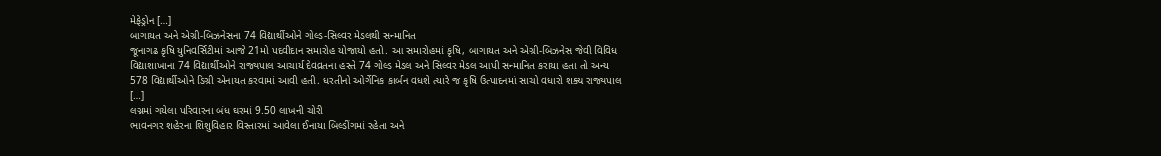મેફેડ્રોન […]
બાગાયત અને એગ્રી-બિઝનેસના 74 વિદ્યાર્થીઓને ગોલ્ડ-સિલ્વર મેડલથી સન્માનિત
જૂનાગઢ કૃષિ યુનિવર્સિટીમાં આજે 21મો પદવીદાન સમારોહ યોજાયો હતો. આ સમારોહમાં કૃષિ, બાગાયત અને એગ્રી-બિઝનેસ જેવી વિવિધ વિદ્યાશાખાના 74 વિદ્યાર્થીઓને રાજ્યપાલ આચાર્ય દેવવ્રતના હસ્તે 74 ગોલ્ડ મેડલ અને સિલ્વર મેડલ આપી સન્માનિત કરાયા હતા તો અન્ય 578 વિદ્યાર્થીઓને ડિગ્રી એનાયત કરવામાં આવી હતી. ધરતીનો ઓર્ગેનિક કાર્બન વધશે ત્યારે જ કૃષિ ઉત્પાદનમાં સાચો વધારો શક્ય રાજ્યપાલ […]
લગ્નમાં ગયેલા પરિવારના બંધ ઘરમાં 9.50 લાખની ચોરી
ભાવનગર શહેરના શિશુવિહાર વિસ્તારમાં આવેલા ઈનાયા બિલ્ડીંગમાં રહેતા અને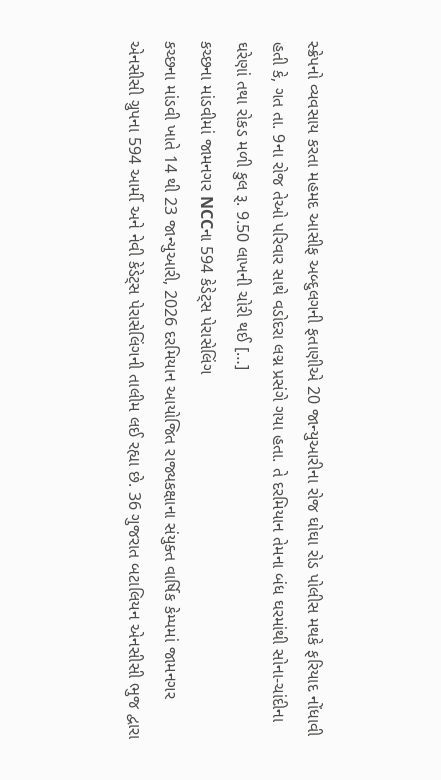સ્ક્રેપનો વ્યવસાય કરતા મહમદ આસીફ અબ્દુલગની ફતાણીએ 20 જાન્યુઆરીના રોજ ઘોઘા રોડ પોલીસ મથકે ફરિયાદ નોંધાવી હતી કે, ગત તા. 9ના રોજ તેઓ પરિવાર સાથે વડોદરા લગ્ન પ્રસંગે ગયા હતા. તે દરમિયાન તેમના બંધ ઘરમાંથી સોના-ચાંદીના ઘરેણાં તથા રોકડ મળી કુલ રૂ. 9.50 લાખની ચોરી થઈ […]
કચ્છના માંડવીમાં જામનગર NCCના 594 કેડેટ્સ પેરાસેલિંગ
કચ્છના માંડવી ખાતે 14 થી 23 જાન્યુઆરી, 2026 દરમિયાન આયોજિત રાજ્યકક્ષાના સંયુક્ત વાર્ષિક કેમ્પમાં જામનગર એનસીસી ગ્રુપના 594 આર્મી અને નેવી કેડેટ્સ પેરાસેલિંગની તાલીમ લઈ રહ્યા છે. 36 ગુજરાત બટાલિયન એનસીસી ભુજ દ્વારા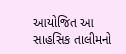આયોજિત આ સાહસિક તાલીમનો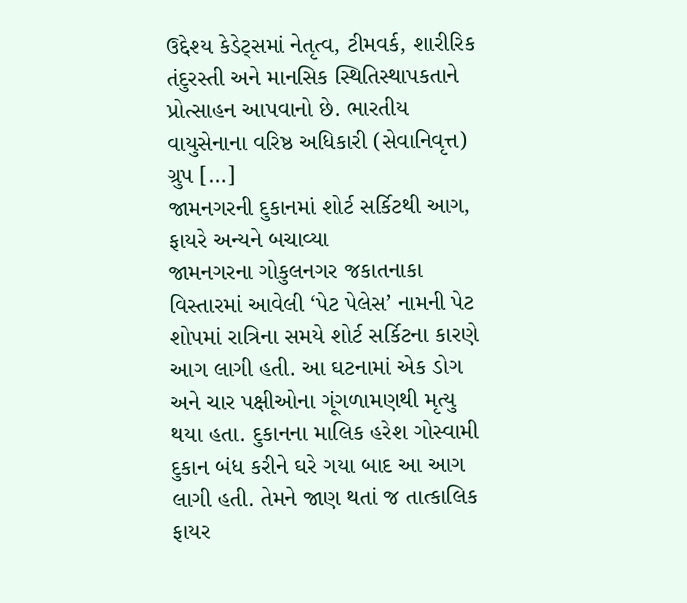ઉદ્દેશ્ય કેડેટ્સમાં નેતૃત્વ, ટીમવર્ક, શારીરિક તંદુરસ્તી અને માનસિક સ્થિતિસ્થાપકતાને પ્રોત્સાહન આપવાનો છે. ભારતીય વાયુસેનાના વરિષ્ઠ અધિકારી (સેવાનિવૃત્ત) ગ્રુપ […]
જામનગરની દુકાનમાં શોર્ટ સર્કિટથી આગ, ફાયરે અન્યને બચાવ્યા
જામનગરના ગોકુલનગર જકાતનાકા વિસ્તારમાં આવેલી ‘પેટ પેલેસ’ નામની પેટ શોપમાં રાત્રિના સમયે શોર્ટ સર્કિટના કારણે આગ લાગી હતી. આ ઘટનામાં એક ડોગ અને ચાર પક્ષીઓના ગૂંગળામણથી મૃત્યુ થયા હતા. દુકાનના માલિક હરેશ ગોસ્વામી દુકાન બંધ કરીને ઘરે ગયા બાદ આ આગ લાગી હતી. તેમને જાણ થતાં જ તાત્કાલિક ફાયર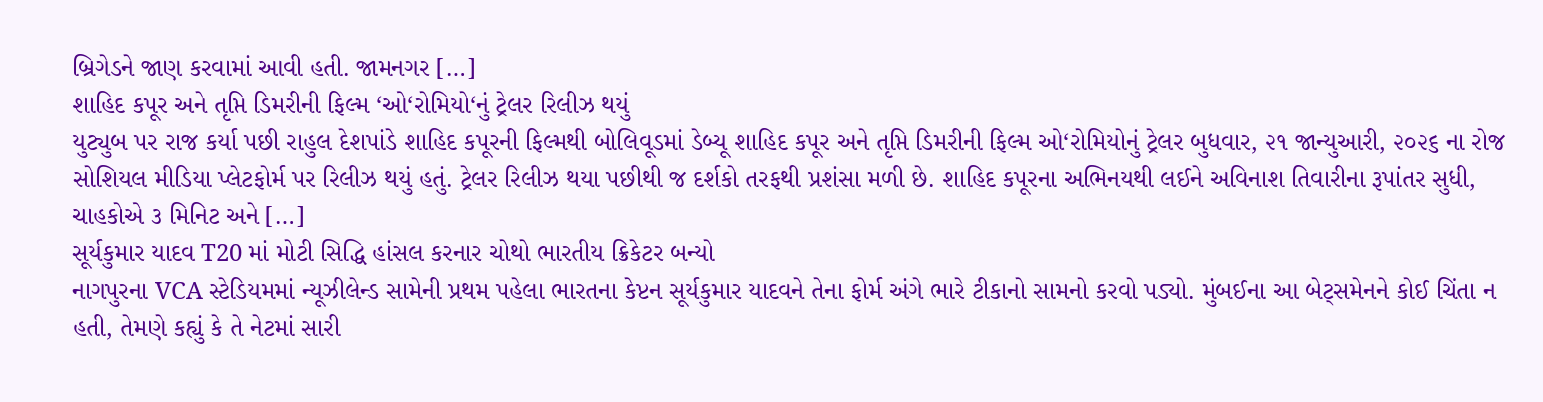બ્રિગેડને જાણ કરવામાં આવી હતી. જામનગર […]
શાહિદ કપૂર અને તૃપ્તિ ડિમરીની ફિલ્મ ‘ઓ‘રોમિયો‘નું ટ્રેલર રિલીઝ થયું
યુટ્યુબ પર રાજ કર્યા પછી રાહુલ દેશપાંડે શાહિદ કપૂરની ફિલ્મથી બોલિવૂડમાં ડેબ્યૂ શાહિદ કપૂર અને તૃપ્તિ ડિમરીની ફિલ્મ ઓ‘રોમિયોનું ટ્રેલર બુધવાર, ૨૧ જાન્યુઆરી, ૨૦૨૬ ના રોજ સોશિયલ મીડિયા પ્લેટફોર્મ પર રિલીઝ થયું હતું. ટ્રેલર રિલીઝ થયા પછીથી જ દર્શકો તરફથી પ્રશંસા મળી છે. શાહિદ કપૂરના અભિનયથી લઈને અવિનાશ તિવારીના રૂપાંતર સુધી, ચાહકોએ ૩ મિનિટ અને […]
સૂર્યકુમાર યાદવ T20 માં મોટી સિદ્ધિ હાંસલ કરનાર ચોથો ભારતીય ક્રિકેટર બન્યો
નાગપુરના VCA સ્ટેડિયમમાં ન્યૂઝીલેન્ડ સામેની પ્રથમ પહેલા ભારતના કેપ્ટન સૂર્યકુમાર યાદવને તેના ફોર્મ અંગે ભારે ટીકાનો સામનો કરવો પડ્યો. મુંબઈના આ બેટ્સમેનને કોઈ ચિંતા ન હતી, તેમણે કહ્યું કે તે નેટમાં સારી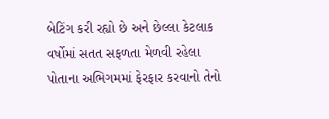બેટિંગ કરી રહ્યો છે અને છેલ્લા કેટલાક વર્ષોમાં સતત સફળતા મેળવી રહેલા પોતાના અભિગમમાં ફેરફાર કરવાનો તેનો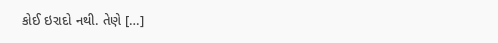કોઈ ઇરાદો નથી. તેણે […]